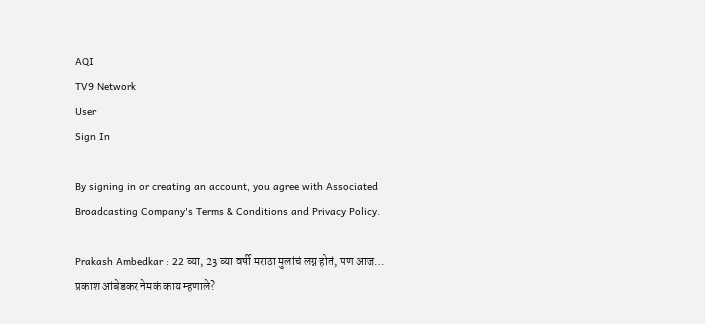AQI
TV9 Network
User
Sign In

By signing in or creating an account, you agree with Associated Broadcasting Company's Terms & Conditions and Privacy Policy.

Prakash Ambedkar : 22 व्या, 23 व्या वर्षी मराठा मुलांचं लग्न होतं, पण आज… प्रकाश आंबेडकर नेमकं काय म्हणाले?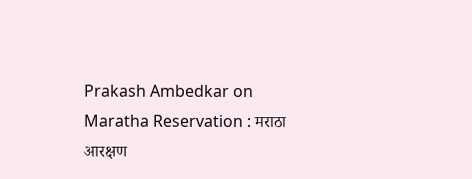Prakash Ambedkar on Maratha Reservation : मराठा आरक्षण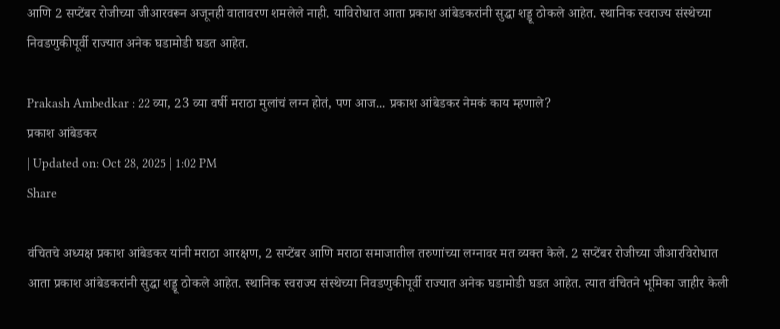आणि 2 सप्टेंबर रोजीच्या जीआरवरून अजूनही वातावरण शमलेले नाही. याविरोधात आता प्रकाश आंबेडकरांनी सुद्धा शड्डू ठोकले आहेत. स्थानिक स्वराज्य संस्थेच्या निवडणुकीपूर्वी राज्यात अनेक घडामोडी घडत आहेत.

Prakash Ambedkar : 22 व्या, 23 व्या वर्षी मराठा मुलांचं लग्न होतं, पण आज... प्रकाश आंबेडकर नेमकं काय म्हणाले?
प्रकाश आंबेडकर
| Updated on: Oct 28, 2025 | 1:02 PM
Share

वंचितचे अध्यक्ष प्रकाश आंबेडकर यांनी मराठा आरक्षण, 2 सप्टेंबर आणि मराठा समाजातील तरुणांच्या लग्नावर मत व्यक्त केले. 2 सप्टेंबर रोजीच्या जीआरविरोधात आता प्रकाश आंबेडकरांनी सुद्धा शड्डू ठोकले आहेत. स्थानिक स्वराज्य संस्थेच्या निवडणुकीपूर्वी राज्यात अनेक घडामोडी घडत आहेत. त्यात वंचितने भूमिका जाहीर केली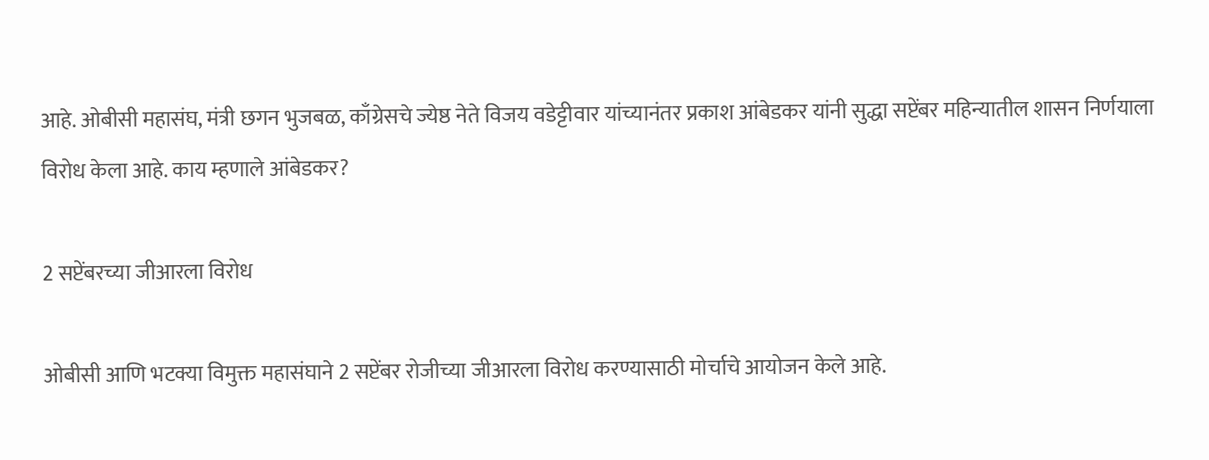आहे. ओबीसी महासंघ, मंत्री छगन भुजबळ, काँग्रेसचे ज्येष्ठ नेते विजय वडेट्टीवार यांच्यानंतर प्रकाश आंबेडकर यांनी सुद्धा सप्टेंबर महिन्यातील शासन निर्णयाला विरोध केला आहे. काय म्हणाले आंबेडकर?

2 सप्टेंबरच्या जीआरला विरोध

ओबीसी आणि भटक्या विमुक्त महासंघाने 2 सप्टेंबर रोजीच्या जीआरला विरोध करण्यासाठी मोर्चाचे आयोजन केले आहे.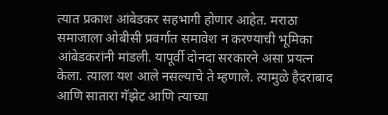त्यात प्रकाश आंबेडकर सहभागी होणार आहेत. मराठा समाजाला ओबीसी प्रवर्गात समावेश न करण्याची भूमिका आंबेडकरांनी मांडली. यापूर्वी दोनदा सरकारने असा प्रयत्न केला. त्याला यश आले नसल्याचे ते म्हणाले. त्यामुळे हैदराबाद आणि सातारा गॅझेट आणि त्याच्या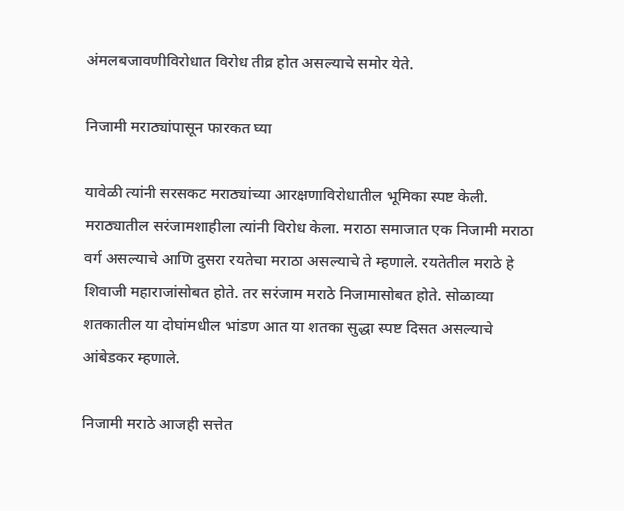अंमलबजावणीविरोधात विरोध तीव्र होत असल्याचे समोर येते.

निजामी मराठ्यांपासून फारकत घ्या

यावेळी त्यांनी सरसकट मराठ्यांच्या आरक्षणाविरोधातील भूमिका स्पष्ट केली. मराठ्यातील सरंजामशाहीला त्यांनी विरोध केला. मराठा समाजात एक निजामी मराठा वर्ग असल्याचे आणि दुसरा रयतेचा मराठा असल्याचे ते म्हणाले. रयतेतील मराठे हे शिवाजी महाराजांसोबत होते. तर सरंजाम मराठे निजामासोबत होते. सोळाव्या शतकातील या दोघांमधील भांडण आत या शतका सुद्धा स्पष्ट दिसत असल्याचे आंबेडकर म्हणाले.

निजामी मराठे आजही सत्तेत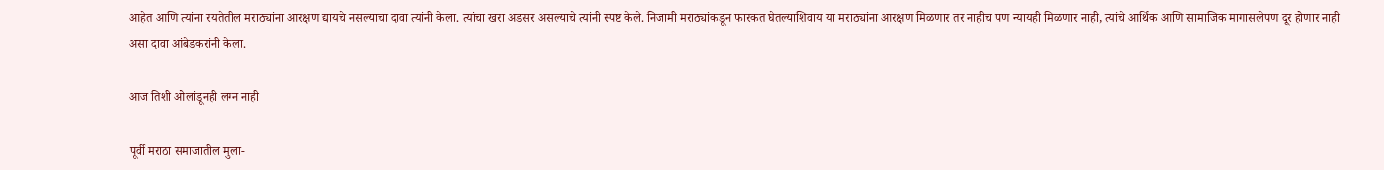आहेत आणि त्यांना रयतेतील मराठ्यांना आरक्षण द्यायचे नसल्याचा दावा त्यांनी केला. त्यांचा खरा अडसर असल्याचे त्यांनी स्पष्ट केले. निजामी मराठ्यांकडून फारकत घेतल्याशिवाय या मराठ्यांना आरक्षण मिळणार तर नाहीच पण न्यायही मिळणार नाही, त्यांचे आर्थिक आणि सामाजिक मागासलेपण दूर होणार नाही असा दावा आंबेडकरांनी केला.

आज तिशी ओलांडूनही लग्न नाही

पूर्वी मराठा समाजातील मुला-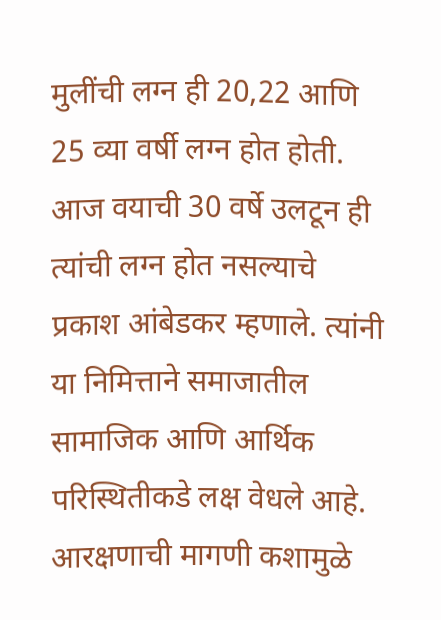मुलींची लग्न ही 20,22 आणि 25 व्या वर्षी लग्न होत होती. आज वयाची 30 वर्षे उलटून ही त्यांची लग्न होत नसल्याचे प्रकाश आंबेडकर म्हणाले. त्यांनी या निमित्ताने समाजातील सामाजिक आणि आर्थिक परिस्थितीकडे लक्ष वेधले आहे. आरक्षणाची मागणी कशामुळे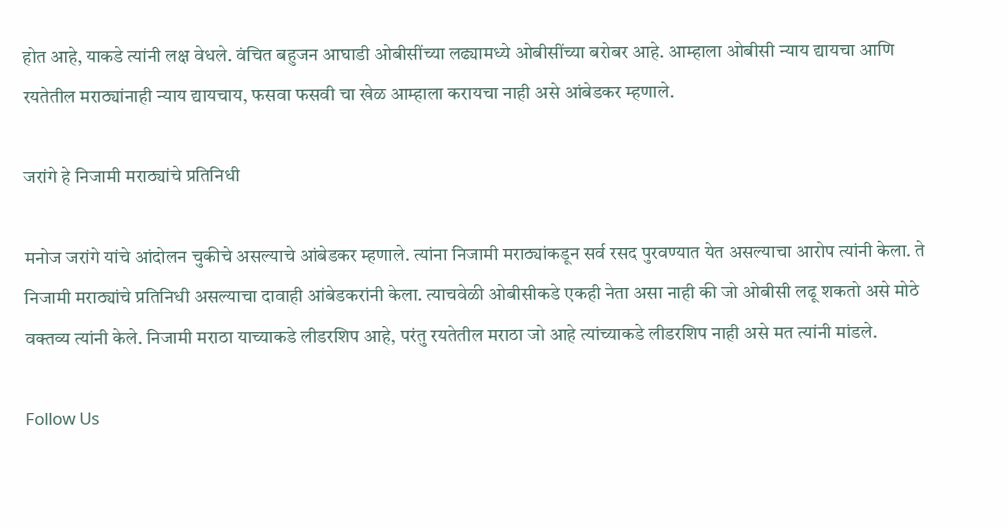होत आहे, याकडे त्यांनी लक्ष वेधले. वंचित बहुजन आघाडी ओबीसींच्या लढ्यामध्ये ओबीसींच्या बरोबर आहे. आम्हाला ओबीसी न्याय द्यायचा आणि रयतेतील मराठ्यांनाही न्याय द्यायचाय, फसवा फसवी चा खेळ आम्हाला करायचा नाही असे आंबेडकर म्हणाले.

जरांगे हे निजामी मराठ्यांचे प्रतिनिधी

मनोज जरांगे यांचे आंदोलन चुकीचे असल्याचे आंबेडकर म्हणाले. त्यांना निजामी मराठ्यांकडून सर्व रसद पुरवण्यात येत असल्याचा आरोप त्यांनी केला. ते निजामी मराठ्यांचे प्रतिनिधी असल्याचा दावाही आंबेडकरांनी केला. त्याचवेळी ओबीसीकडे एकही नेता असा नाही की जो ओबीसी लढू शकतो असे मोठे वक्तव्य त्यांनी केले. निजामी मराठा याच्याकडे लीडरशिप आहे, परंतु रयतेतील मराठा जो आहे त्यांच्याकडे लीडरशिप नाही असे मत त्यांनी मांडले.

Follow Us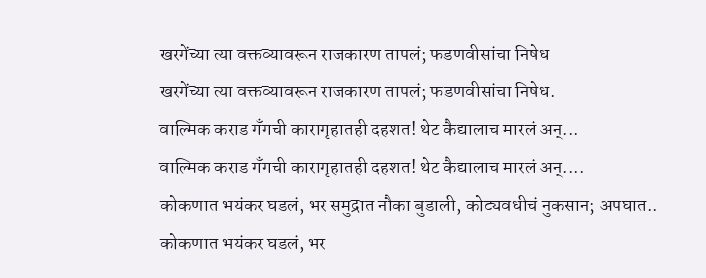खरगेंच्या त्या वक्तव्यावरून राजकारण तापलं; फडणवीसांचा निषेध
खरगेंच्या त्या वक्तव्यावरून राजकारण तापलं; फडणवीसांचा निषेध.
वाल्मिक कराड गँगची कारागृहातही दहशत! थेट कैद्यालाच मारलं अन्...
वाल्मिक कराड गँगची कारागृहातही दहशत! थेट कैद्यालाच मारलं अन्....
कोकणात भयंकर घडलं, भर समुद्रात नौका बुडाली, कोट्यवधीचं नुकसान; अपघात..
कोकणात भयंकर घडलं, भर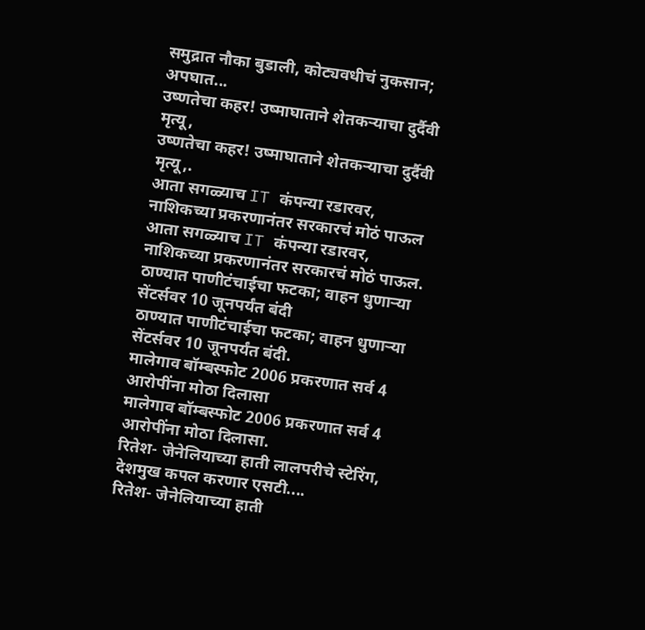समुद्रात नौका बुडाली, कोट्यवधीचं नुकसान; अपघात...
उष्णतेचा कहर! उष्माघाताने शेतकऱ्याचा दुर्दैवी मृत्यू,
उष्णतेचा कहर! उष्माघाताने शेतकऱ्याचा दुर्दैवी मृत्यू,.
आता सगळ्याच IT कंपन्या रडारवर, नाशिकच्या प्रकरणानंतर सरकारचं मोठं पाऊल
आता सगळ्याच IT कंपन्या रडारवर, नाशिकच्या प्रकरणानंतर सरकारचं मोठं पाऊल.
ठाण्यात पाणीटंचाईचा फटका; वाहन धुणाऱ्या सेंटर्सवर 10 जूनपर्यंत बंदी
ठाण्यात पाणीटंचाईचा फटका; वाहन धुणाऱ्या सेंटर्सवर 10 जूनपर्यंत बंदी.
मालेगाव बॉम्बस्फोट 2006 प्रकरणात सर्व 4 आरोपींना मोठा दिलासा
मालेगाव बॉम्बस्फोट 2006 प्रकरणात सर्व 4 आरोपींना मोठा दिलासा.
रितेश- जेनेलियाच्या हाती लालपरीचे स्टेरिंग, देशमुख कपल करणार एसटी....
रितेश- जेनेलियाच्या हाती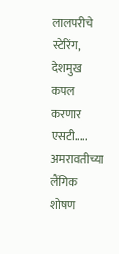लालपरीचे स्टेरिंग, देशमुख कपल करणार एसटी.....
अमरावतीच्या लैंगिक शोषण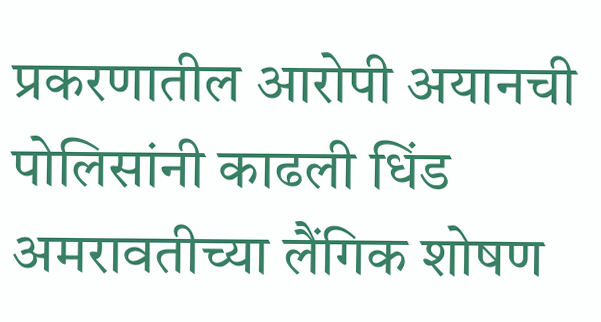प्रकरणातील आरोपी अयानची पोलिसांनी काढली धिंड
अमरावतीच्या लैंगिक शोषण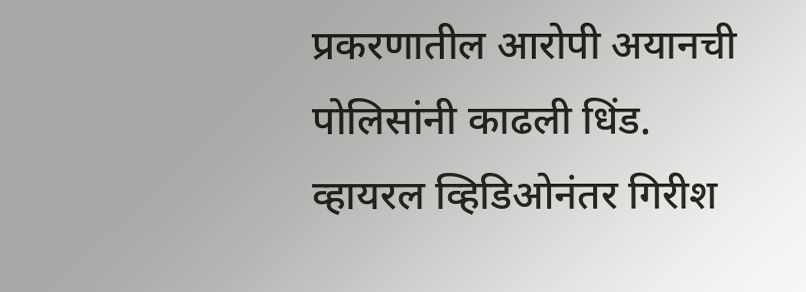प्रकरणातील आरोपी अयानची पोलिसांनी काढली धिंड.
व्हायरल व्हिडिओनंतर गिरीश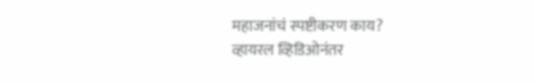महाजनांचं स्पष्टीकरण काय?
व्हायरल व्हिडिओनंतर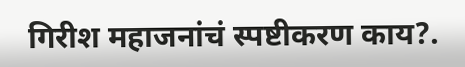गिरीश महाजनांचं स्पष्टीकरण काय?.